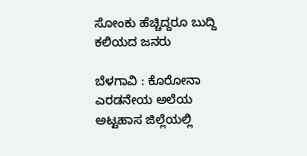ಸೋಂಕು ಹೆಚ್ಚಿದ್ದರೂ ಬುದ್ದಿ ಕಲಿಯದ ಜನರು

ಬೆಳಗಾವಿ : ಕೊರೋನಾ ಎರಡನೇಯ ಅಲೆಯ ಅಟ್ಟಹಾಸ ಜಿಲ್ಲೆಯಲ್ಲಿ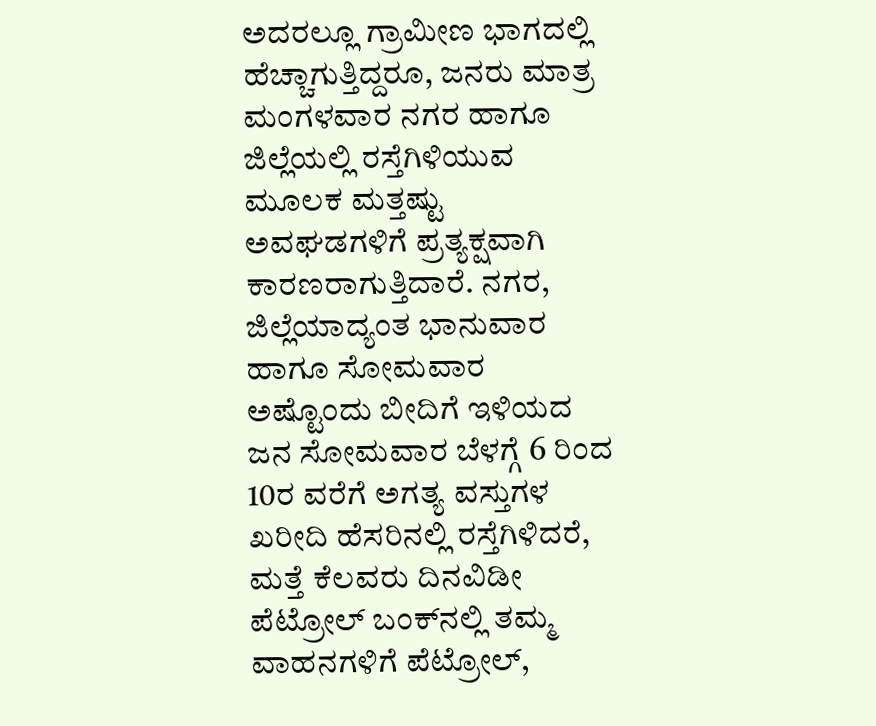ಅದರಲ್ಲೂ ಗ್ರಾಮೀಣ ಭಾಗದಲ್ಲಿ ಹೆಚ್ಚಾಗುತ್ತಿದ್ದರೂ, ಜನರು ಮಾತ್ರ ಮಂಗಳವಾರ ನಗರ ಹಾಗೂ ಜಿಲ್ಲೆಯಲ್ಲಿ ರಸ್ತೆಗಿಳಿಯುವ ಮೂಲಕ ಮತ್ತಷ್ಟು ಅವಘಡಗಳಿಗೆ ಪ್ರತ್ಯಕ್ಷವಾಗಿ ಕಾರಣರಾಗುತ್ತಿದಾರೆ. ನಗರ, ಜಿಲ್ಲೆಯಾದ್ಯಂತ ಭಾನುವಾರ ಹಾಗೂ ಸೋಮವಾರ ಅಷ್ಟೊಂದು ಬೀದಿಗೆ ಇಳಿಯದ ಜನ ಸೋಮವಾರ ಬೆಳಗ್ಗೆ 6 ರಿಂದ 10ರ ವರೆಗೆ ಅಗತ್ಯ ವಸ್ತುಗಳ ಖರೀದಿ ಹೆಸರಿನಲ್ಲಿ ರಸ್ತೆಗಿಳಿದರೆ, ಮತ್ತೆ ಕೆಲವರು ದಿನವಿಡೀ ಪೆಟ್ರೋಲ್ ಬಂಕ್‌ನಲ್ಲಿ ತಮ್ಮ ವಾಹನಗಳಿಗೆ ಪೆಟ್ರೋಲ್,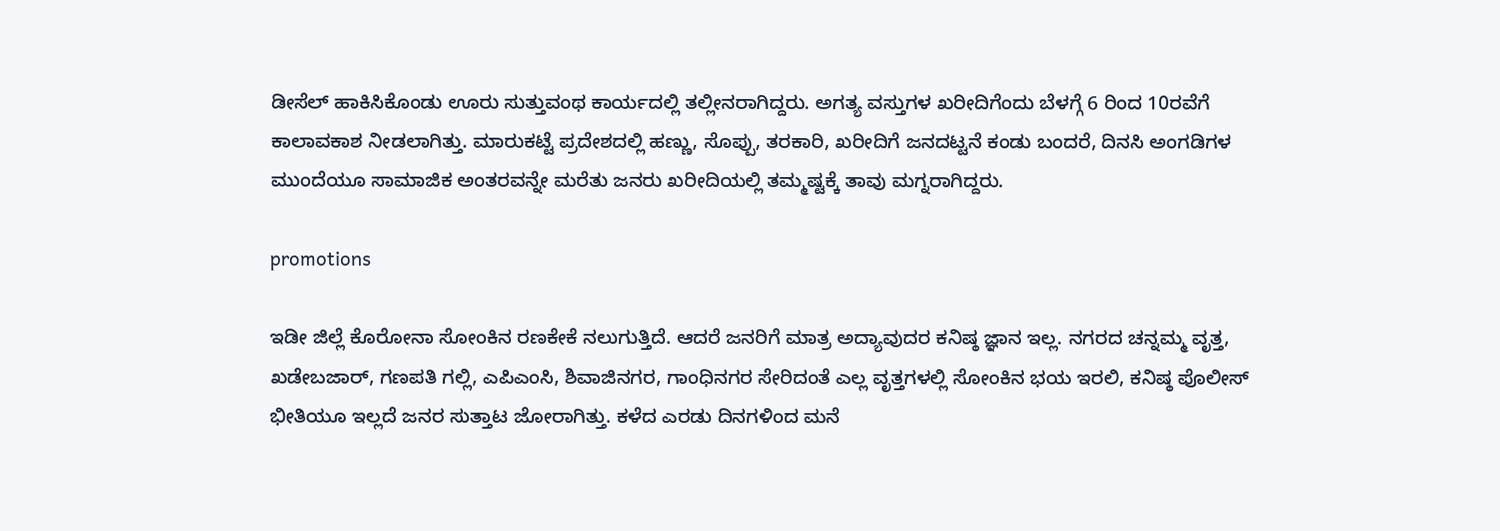ಡೀಸೆಲ್ ಹಾಕಿಸಿಕೊಂಡು ಊರು ಸುತ್ತುವಂಥ ಕಾರ್ಯದಲ್ಲಿ ತಲ್ಲೀನರಾಗಿದ್ದರು. ಅಗತ್ಯ ವಸ್ತುಗಳ ಖರೀದಿಗೆಂದು ಬೆಳಗ್ಗೆ 6 ರಿಂದ 10ರವೆಗೆ ಕಾಲಾವಕಾಶ ನೀಡಲಾಗಿತ್ತು. ಮಾರುಕಟ್ಟೆ ಪ್ರದೇಶದಲ್ಲಿ ಹಣ್ಣು, ಸೊಪ್ಪು, ತರಕಾರಿ, ಖರೀದಿಗೆ ಜನದಟ್ಟನೆ ಕಂಡು ಬಂದರೆ, ದಿನಸಿ ಅಂಗಡಿಗಳ ಮುಂದೆಯೂ ಸಾಮಾಜಿಕ ಅಂತರವನ್ನೇ ಮರೆತು ಜನರು ಖರೀದಿಯಲ್ಲಿ ತಮ್ಮಷ್ಟಕ್ಕೆ ತಾವು ಮಗ್ನರಾಗಿದ್ದರು.

promotions

ಇಡೀ ಜಿಲ್ಲೆ ಕೊರೋನಾ ಸೋಂಕಿನ ರಣಕೇಕೆ ನಲುಗುತ್ತಿದೆ. ಆದರೆ ಜನರಿಗೆ ಮಾತ್ರ ಅದ್ಯಾವುದರ ಕನಿಷ್ಠ ಜ್ಞಾನ ಇಲ್ಲ. ನಗರದ ಚನ್ನಮ್ಮ ವೃತ್ತ, ಖಡೇಬಜಾರ್, ಗಣಪತಿ ಗಲ್ಲಿ, ಎಪಿಎಂಸಿ, ಶಿವಾಜಿನಗರ, ಗಾಂಧಿನಗರ ಸೇರಿದಂತೆ ಎಲ್ಲ ವೃತ್ತಗಳಲ್ಲಿ ಸೋಂಕಿನ ಭಯ ಇರಲಿ, ಕನಿಷ್ಠ ಪೊಲೀಸ್ ಭೀತಿಯೂ ಇಲ್ಲದೆ ಜನರ ಸುತ್ತಾಟ ಜೋರಾಗಿತ್ತು. ಕಳೆದ ಎರಡು ದಿನಗಳಿಂದ ಮನೆ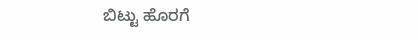ಬಿಟ್ಟು ಹೊರಗೆ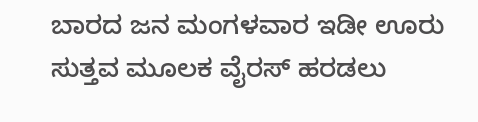ಬಾರದ ಜನ ಮಂಗಳವಾರ ಇಡೀ ಊರು ಸುತ್ತವ ಮೂಲಕ ವೈರಸ್ ಹರಡಲು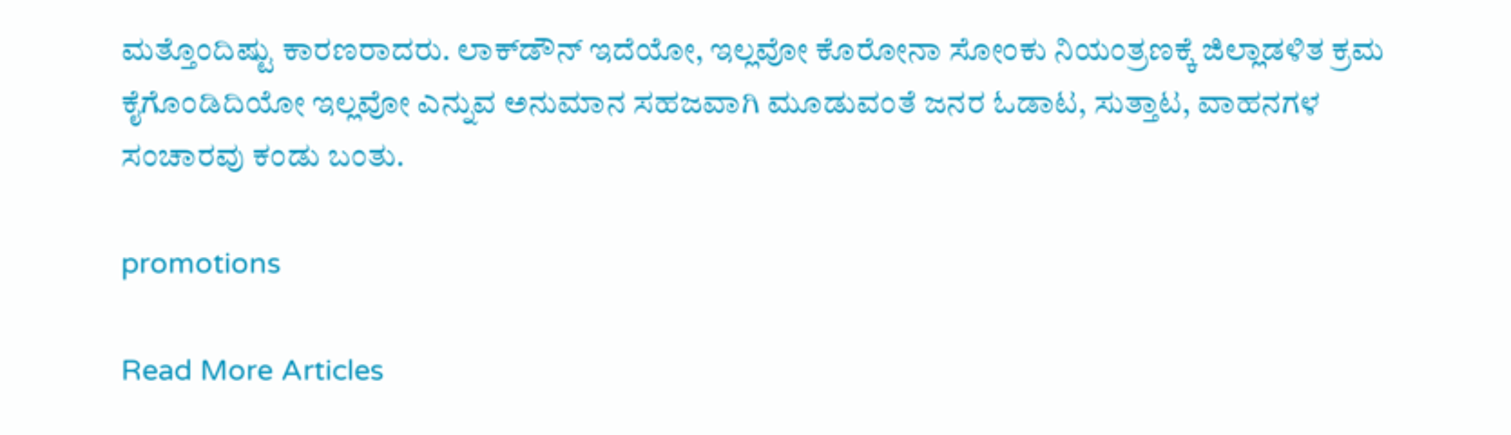ಮತ್ತೊಂದಿಷ್ಟು ಕಾರಣರಾದರು. ಲಾಕ್‌ಡೌನ್ ಇದೆಯೋ, ಇಲ್ಲವೋ ಕೊರೋನಾ ಸೋಂಕು ನಿಯಂತ್ರಣಕ್ಕೆ ಜಿಲ್ಲಾಡಳಿತ ಕ್ರಮ ಕೈಗೊಂಡಿದಿಯೋ ಇಲ್ಲವೋ ಎನ್ನುವ ಅನುಮಾನ ಸಹಜವಾಗಿ ಮೂಡುವಂತೆ ಜನರ ಓಡಾಟ, ಸುತ್ತಾಟ, ವಾಹನಗಳ ಸಂಚಾರವು ಕಂಡು ಬಂತು.

promotions

Read More Articles